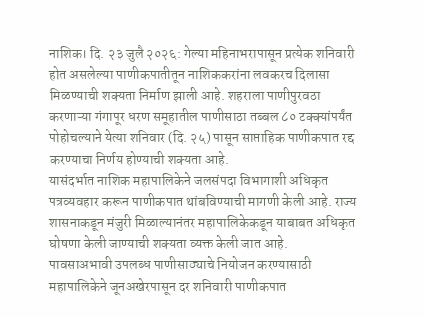नाशिक। दि. २३ जुलै २०२६: गेल्या महिनाभरापासून प्रत्येक शनिवारी होत असलेल्या पाणीकपातीतून नाशिककरांना लवकरच दिलासा मिळण्याची शक्यता निर्माण झाली आहे. शहराला पाणीपुरवठा करणाऱ्या गंगापूर धरण समूहातील पाणीसाठा तब्बल ८० टक्क्यांपर्यंत पोहोचल्याने येत्या शनिवार (दि. २५) पासून साप्ताहिक पाणीकपात रद्द करण्याचा निर्णय होण्याची शक्यता आहे.
यासंदर्भात नाशिक महापालिकेने जलसंपदा विभागाशी अधिकृत पत्रव्यवहार करून पाणीकपात थांबविण्याची मागणी केली आहे. राज्य शासनाकडून मंजुरी मिळाल्यानंतर महापालिकेकडून याबाबत अधिकृत घोषणा केली जाण्याची शक्यता व्यक्त केली जात आहे.
पावसाअभावी उपलब्ध पाणीसाठ्याचे नियोजन करण्यासाठी महापालिकेने जूनअखेरपासून दर शनिवारी पाणीकपात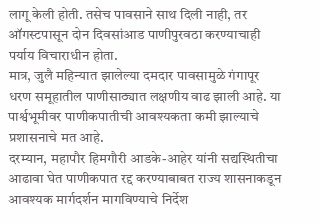लागू केली होती. तसेच पावसाने साथ दिली नाही, तर ऑगस्टपासून दोन दिवसांआड पाणीपुरवठा करण्याचाही पर्याय विचाराधीन होता.
मात्र, जुलै महिन्यात झालेल्या दमदार पावसामुळे गंगापूर धरण समूहातील पाणीसाठ्यात लक्षणीय वाढ झाली आहे. या पार्श्वभूमीवर पाणीकपातीची आवश्यकता कमी झाल्याचे प्रशासनाचे मत आहे.
दरम्यान, महापौर हिमगौरी आडके-आहेर यांनी सद्यस्थितीचा आढावा घेत पाणीकपात रद्द करण्याबाबत राज्य शासनाकडून आवश्यक मार्गदर्शन मागविण्याचे निर्देश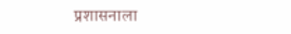प्रशासनाला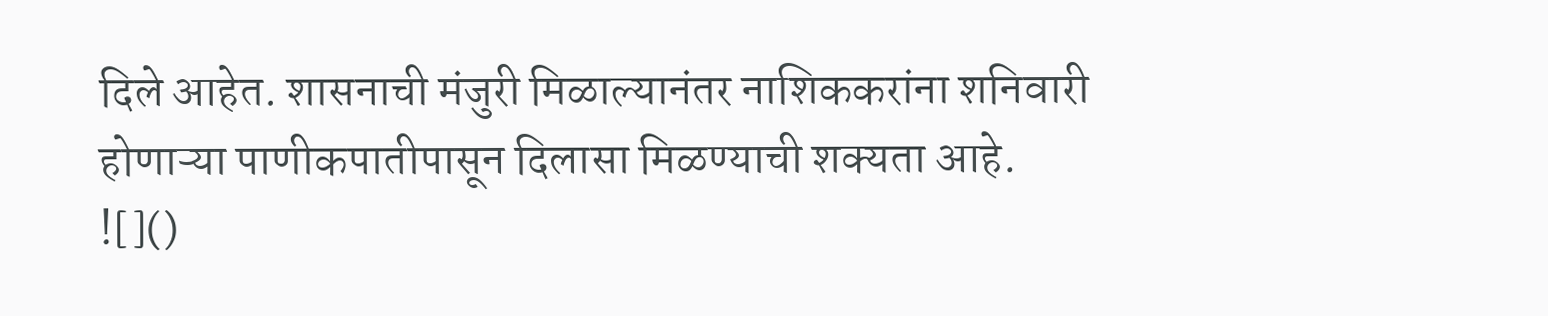दिले आहेत. शासनाची मंजुरी मिळाल्यानंतर नाशिककरांना शनिवारी होणाऱ्या पाणीकपातीपासून दिलासा मिळण्याची शक्यता आहे.
![]()